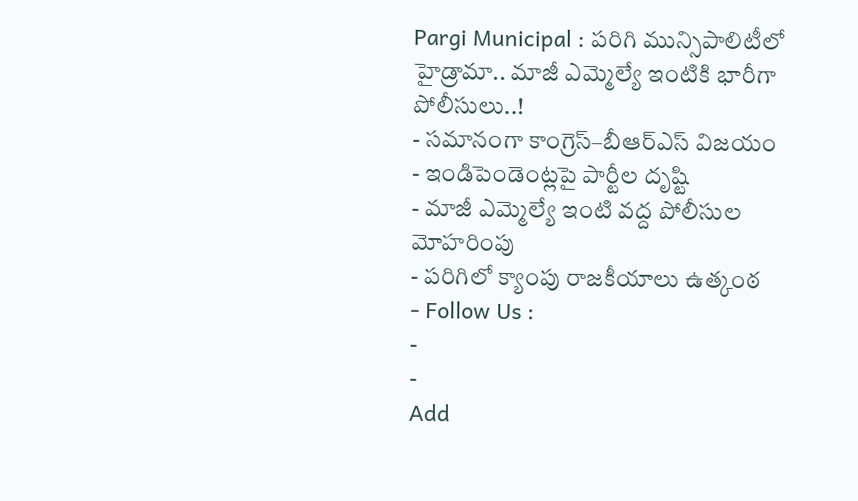Pargi Municipal : పరిగి మున్సిపాలిటీలో హైడ్రామా.. మాజీ ఎమ్మెల్యే ఇంటికి భారీగా పోలీసులు..!
- సమానంగా కాంగ్రెస్–బీఆర్ఎస్ విజయం
- ఇండిపెండెంట్లపై పార్టీల దృష్టి
- మాజీ ఎమ్మెల్యే ఇంటి వద్ద పోలీసుల మోహరింపు
- పరిగిలో క్యాంపు రాజకీయాలు ఉత్కంఠ
- Follow Us :
-
-
Add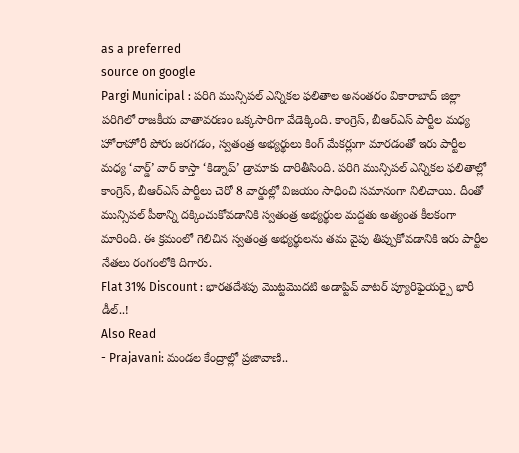as a preferred
source on google
Pargi Municipal : పరిగి మున్సిపల్ ఎన్నికల ఫలితాల అనంతరం వికారాబాద్ జిల్లా పరిగిలో రాజకీయ వాతావరణం ఒక్కసారిగా వేడెక్కింది. కాంగ్రెస్, బీఆర్ఎస్ పార్టీల మధ్య హోరాహోరీ పోరు జరగడం, స్వతంత్ర అభ్యర్థులు కింగ్ మేకర్లుగా మారడంతో ఇరు పార్టీల మధ్య ‘వార్డ్’ వార్ కాస్తా ‘కిడ్నాప్’ డ్రామాకు దారితీసింది. పరిగి మున్సిపల్ ఎన్నికల ఫలితాల్లో కాంగ్రెస్, బీఆర్ఎస్ పార్టీలు చెరో 8 వార్డుల్లో విజయం సాధించి సమానంగా నిలిచాయి. దీంతో మున్సిపల్ పీఠాన్ని దక్కించుకోవడానికి స్వతంత్ర అభ్యర్థుల మద్దతు అత్యంత కీలకంగా మారింది. ఈ క్రమంలో గెలిచిన స్వతంత్ర అభ్యర్థులను తమ వైపు తిప్పుకోవడానికి ఇరు పార్టీల నేతలు రంగంలోకి దిగారు.
Flat 31% Discount : భారతదేశపు మొట్టమొదటి అడాప్టివ్ వాటర్ ప్యూరిఫైయర్పై భారీ డీల్..!
Also Read
- Prajavani: మండల కేంద్రాల్లో ప్రజావాణి..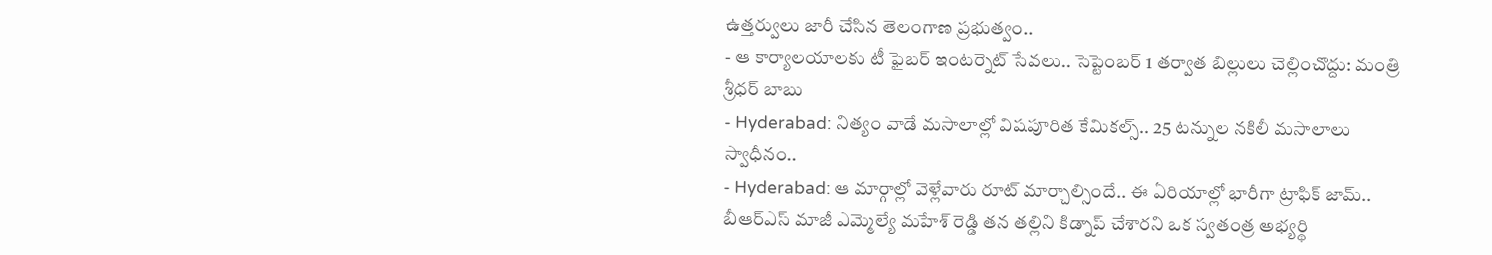ఉత్తర్వులు జారీ చేసిన తెలంగాణ ప్రభుత్వం..
- ఆ కార్యాలయాలకు టీ ఫైబర్ ఇంటర్నెట్ సేవలు.. సెప్టెంబర్ 1 తర్వాత బిల్లులు చెల్లించొద్దు: మంత్రి శ్రీధర్ బాబు
- Hyderabad: నిత్యం వాడే మసాలాల్లో విషపూరిత కేమికల్స్.. 25 టన్నుల నకిలీ మసాలాలు స్వాధీనం..
- Hyderabad: ఆ మార్గాల్లో వెళ్లేవారు రూట్ మార్చాల్సిందే.. ఈ ఏరియాల్లో భారీగా ట్రాఫిక్ జామ్..
బీఆర్ఎస్ మాజీ ఎమ్మెల్యే మహేశ్ రెడ్డి తన తల్లిని కిడ్నాప్ చేశారని ఒక స్వతంత్ర అభ్యర్థి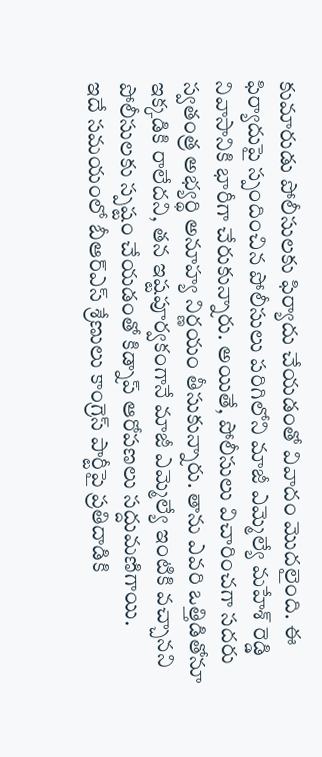కుమారుడు పోలీసులకు ఫిర్యాదు చేయడంతో వివాదం మొదలైంది. ఈ ఫిర్యాదుపై స్పందించిన పోలీసులు పరిగిలోని మాజీ ఎమ్మెల్యే మహేశ్ రెడ్డి నివాసానికి భారీగా చేరుకున్నారు. అయితే, పోలీసులు విచారించగా సదరు స్వతంత్ర అభ్యర్థి అనూహ్య నిర్ణయం తీసుకున్నారు. తాను ఎవరి ఒత్తిడితోనూ ఇక్కడికి రాలేదని, తన ఇష్టపూర్వకంగానే మాజీ ఎమ్మెల్యే ఇంటికి వచ్చానని పోలీసులకు స్పష్టం చేయడంతో కిడ్నాప్ ఆరోపణలు సద్దుమణిగాయి.
ఇదే సమయంలో బీఆర్ఎస్ శ్రేణులు కాంగ్రెస్ పార్టీపై ప్రతిదాడికి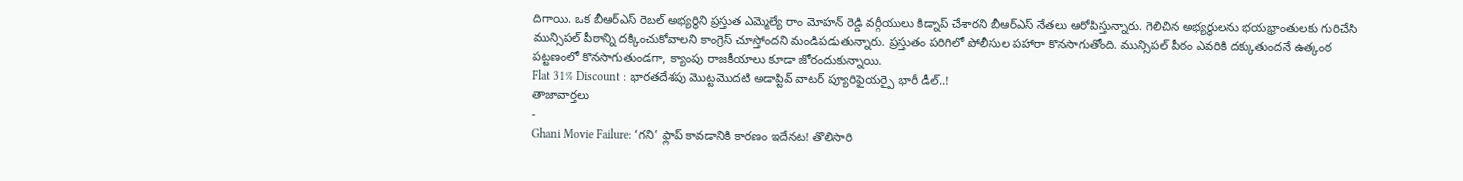దిగాయి. ఒక బీఆర్ఎస్ రెబల్ అభ్యర్థిని ప్రస్తుత ఎమ్మెల్యే రాం మోహన్ రెడ్డి వర్గీయులు కిడ్నాప్ చేశారని బీఆర్ఎస్ నేతలు ఆరోపిస్తున్నారు. గెలిచిన అభ్యర్థులను భయభ్రాంతులకు గురిచేసి మున్సిపల్ పీఠాన్ని దక్కించుకోవాలని కాంగ్రెస్ చూస్తోందని మండిపడుతున్నారు. ప్రస్తుతం పరిగిలో పోలీసుల పహారా కొనసాగుతోంది. మున్సిపల్ పీఠం ఎవరికి దక్కుతుందనే ఉత్కంఠ పట్టణంలో కొనసాగుతుండగా, క్యాంపు రాజకీయాలు కూడా జోరందుకున్నాయి.
Flat 31% Discount : భారతదేశపు మొట్టమొదటి అడాప్టివ్ వాటర్ ప్యూరిఫైయర్పై భారీ డీల్..!
తాజావార్తలు
-
Ghani Movie Failure: ‘గని’ ఫ్లాప్ కావడానికి కారణం ఇదేనట! తొలిసారి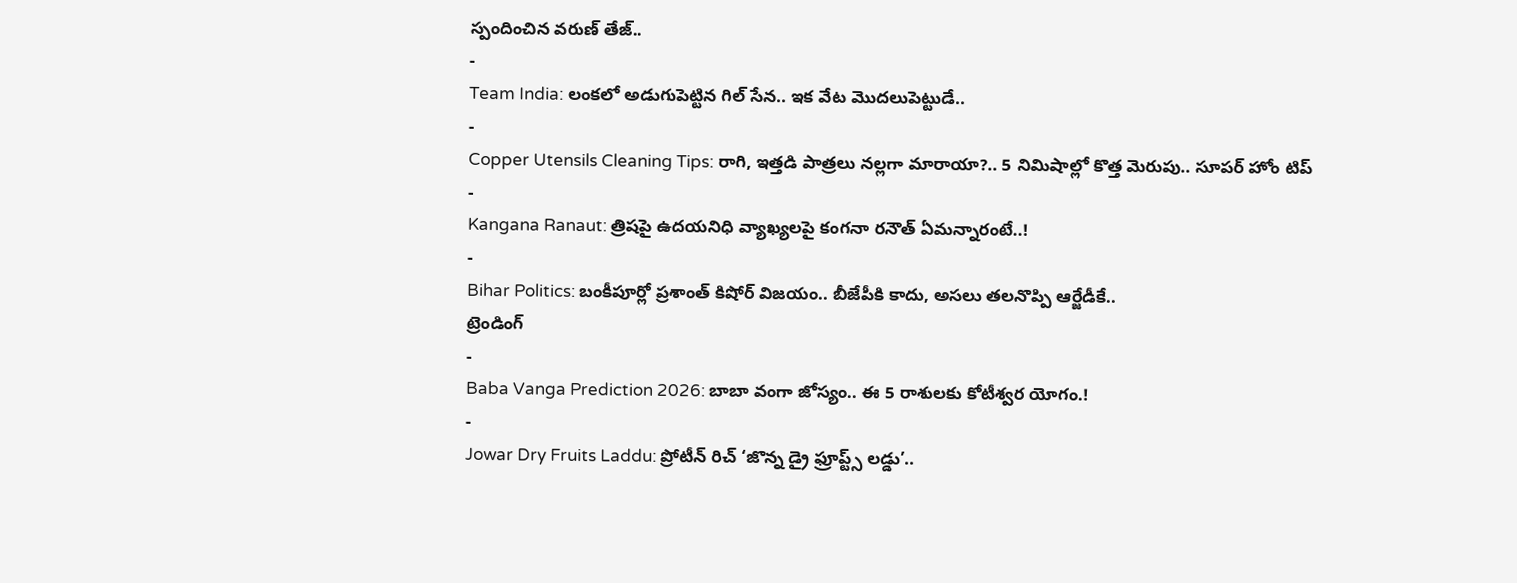స్పందించిన వరుణ్ తేజ్..
-
Team India: లంకలో అడుగుపెట్టిన గిల్ సేన.. ఇక వేట మొదలుపెట్టుడే..
-
Copper Utensils Cleaning Tips: రాగి, ఇత్తడి పాత్రలు నల్లగా మారాయా?.. 5 నిమిషాల్లో కొత్త మెరుపు.. సూపర్ హోం టిప్
-
Kangana Ranaut: త్రిషపై ఉదయనిధి వ్యాఖ్యలపై కంగనా రనౌత్ ఏమన్నారంటే..!
-
Bihar Politics: బంకీపూర్లో ప్రశాంత్ కిషోర్ విజయం.. బీజేపీకి కాదు, అసలు తలనొప్పి ఆర్జేడీకే..
ట్రెండింగ్
-
Baba Vanga Prediction 2026: బాబా వంగా జోస్యం.. ఈ 5 రాశులకు కోటీశ్వర యోగం.!
-
Jowar Dry Fruits Laddu: ప్రోటీన్ రిచ్ ‘జొన్న డ్రై ఫ్రూప్ట్స్ లడ్డు’..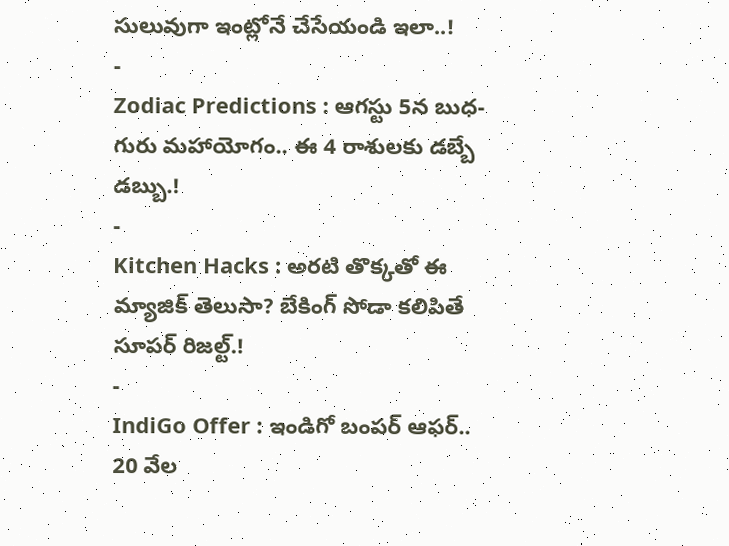సులువుగా ఇంట్లోనే చేసేయండి ఇలా..!
-
Zodiac Predictions : ఆగస్టు 5న బుధ-గురు మహాయోగం.. ఈ 4 రాశులకు డబ్బే డబ్బు.!
-
Kitchen Hacks : అరటి తొక్కతో ఈ మ్యాజిక్ తెలుసా? బేకింగ్ సోడా కలిపితే సూపర్ రిజల్ట్.!
-
IndiGo Offer : ఇండిగో బంపర్ ఆఫర్.. 20 వేల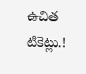ఉచిత టికెట్లు.!